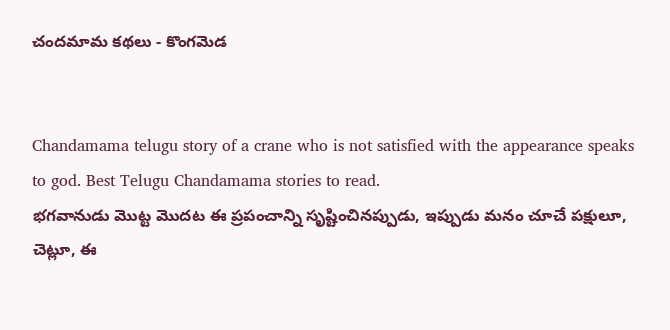చందమామ కథలు - కొంగమెడ


Chandamama telugu story of a crane who is not satisfied with the appearance speaks to god. Best Telugu Chandamama stories to read.
భగవానుడు మొట్ట మొదట ఈ ప్రపంచాన్ని సృష్టించినప్పుడు, ఇప్పుడు మనం చూచే పక్షులూ, చెట్లూ, ఈ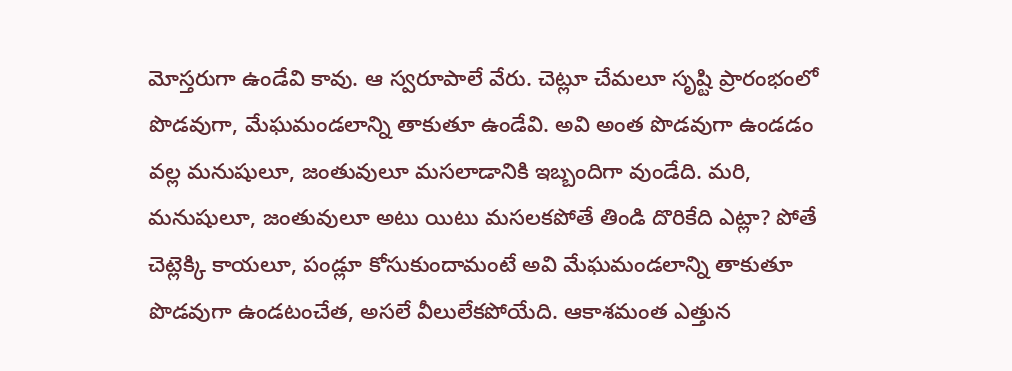మోస్తరుగా ఉండేవి కావు. ఆ స్వరూపాలే వేరు. చెట్లూ చేమలూ సృష్టి ప్రారంభంలో పొడవుగా, మేఘమండలాన్ని తాకుతూ ఉండేవి. అవి అంత పొడవుగా ఉండడం వల్ల మనుషులూ, జంతువులూ మసలాడానికి ఇబ్బందిగా వుండేది. మరి, మనుషులూ, జంతువులూ అటు యిటు మసలకపోతే తిండి దొరికేది ఎట్లా? పోతే చెట్లెక్కి కాయలూ, పండ్లూ కోసుకుందామంటే అవి మేఘమండలాన్ని తాకుతూ పొడవుగా ఉండటంచేత, అసలే వీలులేకపోయేది. ఆకాశమంత ఎత్తున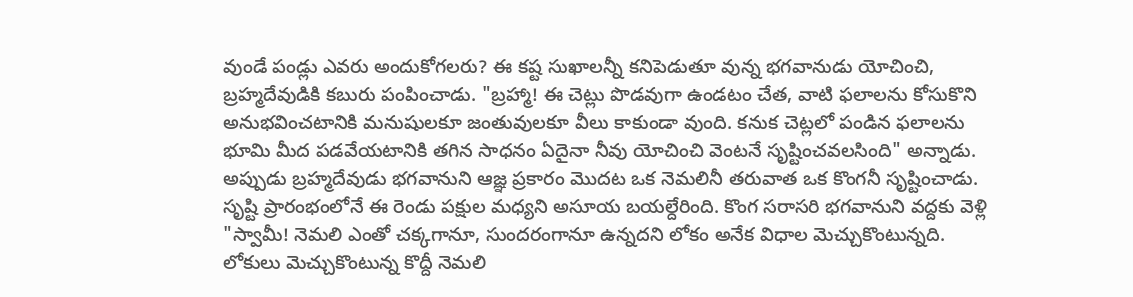వుండే పండ్లు ఎవరు అందుకోగలరు? ఈ కష్ట సుఖాలన్నీ కనిపెడుతూ వున్న భగవానుడు యోచించి, బ్రహ్మదేవుడికి కబురు పంపించాడు. "బ్రహ్మా! ఈ చెట్లు పొడవుగా ఉండటం చేత, వాటి ఫలాలను కోసుకొని అనుభవించటానికి మనుషులకూ జంతువులకూ వీలు కాకుండా వుంది. కనుక చెట్లలో పండిన ఫలాలను భూమి మీద పడవేయటానికి తగిన సాధనం ఏదైనా నీవు యోచించి వెంటనే సృష్టించవలసింది" అన్నాడు. అప్పుడు బ్రహ్మదేవుడు భగవానుని ఆజ్ఞ ప్రకారం మొదట ఒక నెమలినీ తరువాత ఒక కొంగనీ సృష్టించాడు. సృష్టి ప్రారంభంలోనే ఈ రెండు పక్షుల మధ్యని అసూయ బయల్దేరింది. కొంగ సరాసరి భగవానుని వద్దకు వెళ్లి "స్వామీ! నెమలి ఎంతో చక్కగానూ, సుందరంగానూ ఉన్నదని లోకం అనేక విధాల మెచ్చుకొంటున్నది. లోకులు మెచ్చుకొంటున్న కొద్దీ నెమలి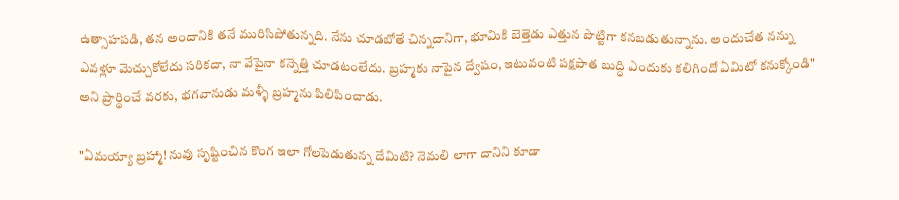ఉత్సాహపడి, తన అందానికి తనే మురిసిపోతున్నది. నేను చూడబోతే చిన్నదానిగా, భూమికి బెత్తెడు ఎత్తున పొట్టిగా కనబడుతున్నాను. అందుచేత నన్ను ఎవళ్లూ మెచ్చుకోలేదు సరికదా, నా వేపైనా కన్నెత్తి చూడటంలేదు. బ్రహ్మకు నాపైన ద్వేషం, ఇటువంటి పక్షపాత బుద్ధి ఎందుకు కలిగిందో ఏమిటో కనుక్కోండి" అని ప్రార్థించే వరకు, భగవానుడు మళ్ళీ బ్రహ్మను పిలిపించాడు.

"ఏమయ్యా బ్రహ్మా! నువు సృష్టించిన కొంగ ఇలా గోలపెడుతున్న దేమిటి? నెమలి లాగా దానిని కూడా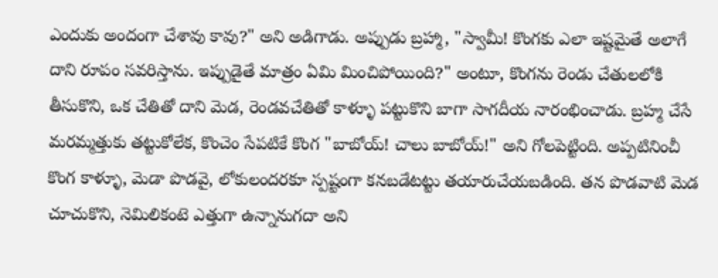ఎందుకు అందంగా చేశావు కావు?" అని అడిగాడు. అప్పుడు బ్రహ్మా, "స్వామీ! కొంగకు ఎలా ఇష్టమైతే అలాగే దాని రూపం సవరిస్తాను. ఇప్పుడైతే మాత్రం ఏమి మించిపోయింది?" అంటూ, కొంగను రెండు చేతులలోకి తీసుకొని, ఒక చేతితో దాని మెడ, రెండవచేతితో కాళ్ళూ పట్టుకొని బాగా సాగదీయ నారంభించాడు. బ్రహ్మ చేసే మరమ్మత్తుకు తట్టుకోలేక, కొంచెం సేపటికే కొంగ "బాబోయ్! చాలు బాబోయ్!" అని గోలపెట్టింది. అప్పటినించీ కొంగ కాళ్ళూ, మెడా పొడవై, లోకులందరకూ స్పష్టంగా కనబడేటట్టు తయారుచేయబడింది. తన పొడవాటి మెడ చూచుకొని, నెమిలికంటె ఎత్తుగా ఉన్నానుగదా అని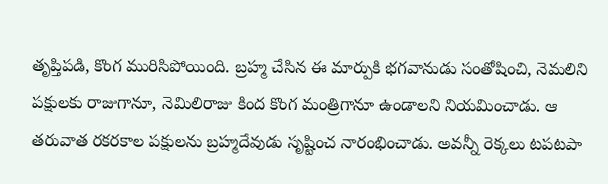తృప్తిపడి, కొంగ మురిసిపోయింది. బ్రహ్మ చేసిన ఈ మార్పుకి భగవానుడు సంతోషించి, నెమలిని పక్షులకు రాజుగానూ, నెమిలిరాజు కింద కొంగ మంత్రిగానూ ఉండాలని నియమించాడు. ఆ తరువాత రకరకాల పక్షులను బ్రహ్మదేవుడు సృష్టించ నారంభించాడు. అవన్నీ రెక్కలు టపటపా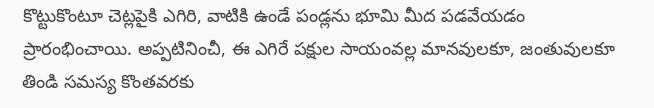కొట్టుకొంటూ చెట్లపైకి ఎగిరి, వాటికి ఉండే పండ్లను భూమి మీద పడవేయడం ప్రారంభించాయి. అప్పటినించీ, ఈ ఎగిరే పక్షుల సాయంవల్ల మానవులకూ, జంతువులకూ తిండి సమస్య కొంతవరకు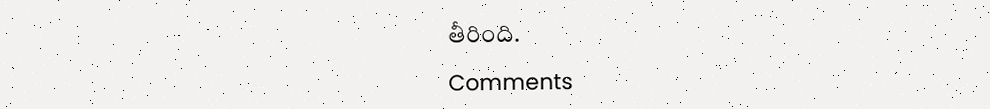తీరింది.

Comments